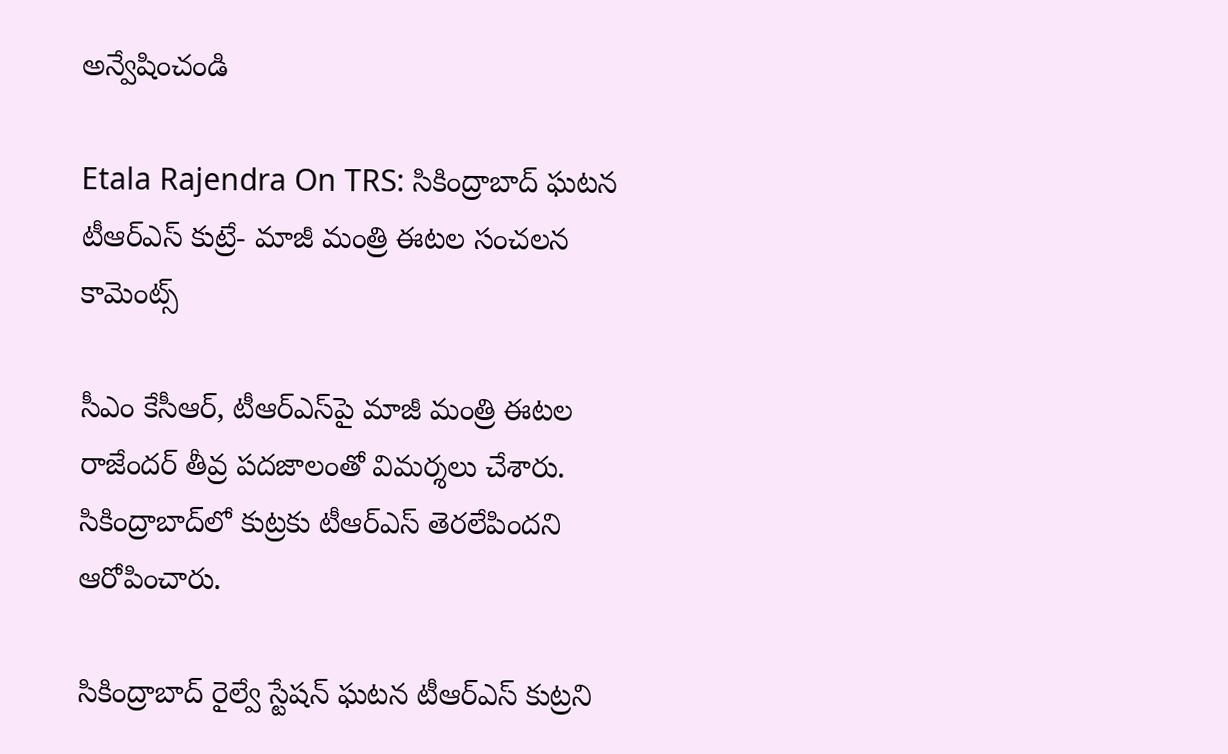అన్వేషించండి

Etala Rajendra On TRS: సికింద్రాబాద్ ఘటన టీఆర్‌ఎస్ కుట్రే- మాజీ మంత్రి ఈటల సంచలన కామెంట్స్

సీఎం కేసీఆర్‌, టీఆర్‌ఎస్‌పై మాజీ మంత్రి ఈటల రాజేందర్ తీవ్ర పదజాలంతో విమర్శలు చేశారు. సికింద్రాబాద్‌లో కుట్రకు టీఆర్‌ఎస్‌ తెరలేపిందని ఆరోపించారు.

సికింద్రాబాద్ రైల్వే స్టేషన్ ఘటన టీఆర్ఎస్ కుట్రని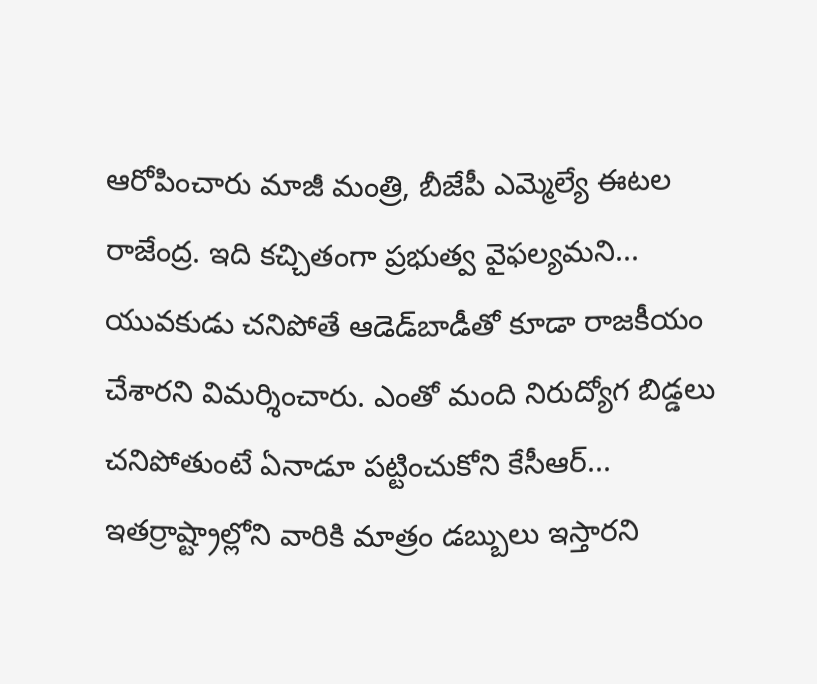ఆరోపించారు మాజీ మంత్రి, బీజేపీ ఎమ్మెల్యే ఈటల రాజేంద్ర. ఇది కచ్చితంగా ప్రభుత్వ వైఫల్యమని... యువకుడు చనిపోతే ఆడెడ్‌బాడీతో కూడా రాజకీయం చేశారని విమర్శించారు. ఎంతో మంది నిరుద్యోగ బిడ్డలు చనిపోతుంటే ఏనాడూ పట్టించుకోని కేసీఆర్... ఇతర్రాష్ట్రాల్లోని వారికి మాత్రం డబ్బులు ఇస్తారని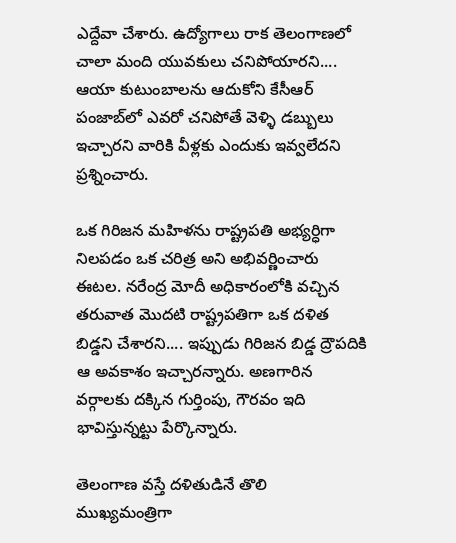ఎద్దేవా చేశారు. ఉద్యోగాలు రాక తెలంగాణలో చాలా మంది యువకులు చనిపోయారని.... ఆయా కుటుంబాలను ఆదుకోని కేసీఆర్ పంజాబ్‌లో ఎవరో చనిపోతే వెళ్ళి డబ్బులు ఇచ్చారని వారికి వీళ్లకు ఎందుకు ఇవ్వలేదని ప్రశ్నించారు.

ఒక గిరిజన మహిళను రాష్ట్రపతి అభ్యర్ధిగా నిలపడం ఒక చరిత్ర అని అభివర్ణించారు ఈటల. నరేంద్ర మోదీ అధికారంలోకి వచ్చిన తరువాత మొదటి రాష్ట్రపతిగా ఒక దళిత బిడ్డని చేశారని.... ఇప్పుడు గిరిజన బిడ్డ ద్రౌపదికి ఆ అవకాశం ఇచ్చారన్నారు. అణగారిన వర్గాలకు దక్కిన గుర్తింపు, గౌరవం ఇది భావిస్తున్నట్టు పేర్కొన్నారు.

తెలంగాణ వస్తే దళితుడినే తొలి ముఖ్యమంత్రిగా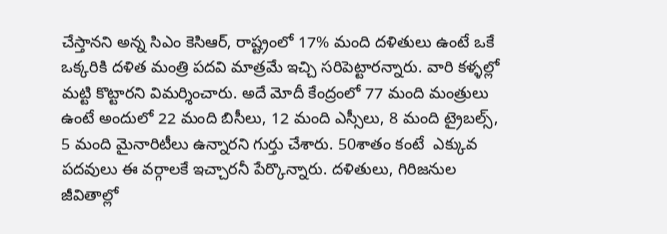చేస్తానని అన్న సిఎం కెసిఆర్, రాష్ట్రంలో 17% మంది దళితులు ఉంటే ఒకే ఒక్కరికి దళిత మంత్రి పదవి మాత్రమే ఇచ్చి సరిపెట్టారన్నారు. వారి కళ్ళల్లో మట్టి కొట్టారని విమర్శించారు. అదే మోదీ కేంద్రంలో 77 మంది మంత్రులు ఉంటే అందులో 22 మంది బిసీలు, 12 మంది ఎస్సీలు, 8 మంది ట్రైబల్స్, 5 మంది మైనారిటీలు ఉన్నారని గుర్తు చేశారు. 50శాతం కంటే  ఎక్కువ పదవులు ఈ వర్గాలకే ఇచ్చారనీ పేర్కొన్నారు. దళితులు, గిరిజనుల జీవితాల్లో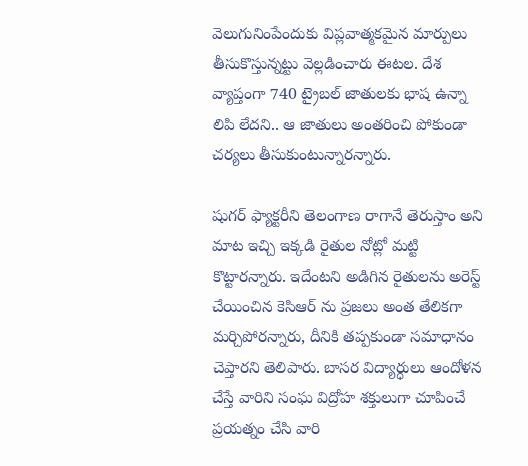వెలుగునింపేందుకు విప్లవాత్మకమైన మార్పులు తీసుకొస్తున్నట్టు వెల్లడించారు ఈటల. దేశ వ్యాప్తంగా 740 ట్రైబల్ జాతులకు భాష ఉన్నా లిపి లేదని.. ఆ జాతులు అంతరించి పోకుండా చర్యలు తీసుకుంటున్నారన్నారు.

షుగర్ ఫ్యాక్టరీని తెలంగాణ రాగానే తెరుస్తాం అని మాట ఇచ్చి ఇక్కడి రైతుల నోట్లో మట్టి కొట్టారన్నారు. ఇదేంటని అడిగిన రైతులను అరెస్ట్ చేయించిన కెసిఆర్ ను ప్రజలు అంత తేలికగా మర్చిపోరన్నారు, దీనికి తప్పకుండా సమాధానం చెప్తారని తెలిపారు. బాసర విద్యార్ధులు ఆందోళన చేస్తే వారిని సంఘ విద్రోహ శక్తులుగా చూపించే ప్రయత్నం చేసి వారి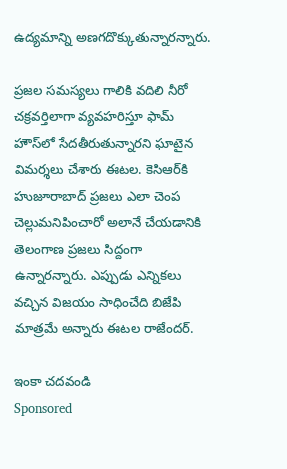ఉద్యమాన్ని అణగదొక్కుతున్నారన్నారు.

ప్రజల సమస్యలు గాలికి వదిలి నీరో చక్రవర్తిలాగా వ్యవహరిస్తూ ఫామ్ హౌస్‌లో సేదతీరుతున్నారని ఘాటైన విమర్శలు చేశారు ఈటల. కెసిఆర్‌కి హుజూరాబాద్ ప్రజలు ఎలా చెంప చెల్లుమనిపించారో అలానే చేయడానికి తెలంగాణ ప్రజలు సిద్దంగా ఉన్నారన్నారు. ఎప్పుడు ఎన్నికలు వచ్చిన విజయం సాధించేది బిజేపి మాత్రమే అన్నారు ఈటల రాజేందర్.

ఇంకా చదవండి
Sponsored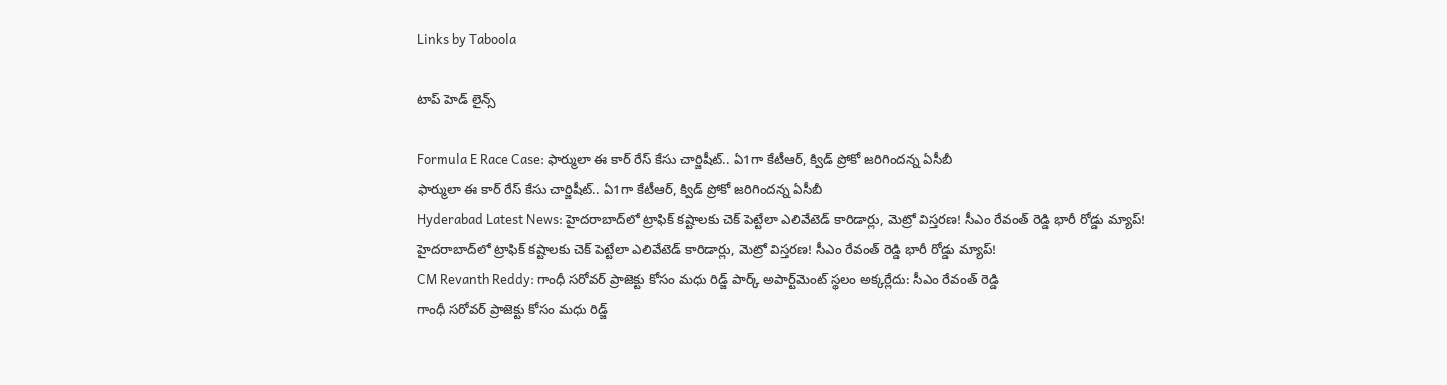Links by Taboola

టాప్ హెడ్ లైన్స్

Formula E Race Case: ఫార్ములా ఈ కార్ రేస్ కేసు చార్జిషీట్.. ఏ1గా కేటీఆర్‌, క్విడ్ ప్రోకో జరిగిందన్న ఏసీబీ
ఫార్ములా ఈ కార్ రేస్ కేసు చార్జిషీట్.. ఏ1గా కేటీఆర్‌, క్విడ్ ప్రోకో జరిగిందన్న ఏసీబీ
Hyderabad Latest News: హైదరాబాద్‌లో ట్రాఫిక్ కష్టాలకు చెక్ పెట్టేలా ఎలివేటెడ్ కారిడార్లు, మెట్రో విస్తరణ! సీఎం రేవంత్ రెడ్డి భారీ రోడ్డు మ్యాప్!
హైదరాబాద్‌లో ట్రాఫిక్ కష్టాలకు చెక్ పెట్టేలా ఎలివేటెడ్ కారిడార్లు, మెట్రో విస్తరణ! సీఎం రేవంత్ రెడ్డి భారీ రోడ్డు మ్యాప్!
CM Revanth Reddy: గాంధీ సరోవర్ ప్రాజెక్టు కోసం మధు రిడ్జ్ పార్క్ అపార్ట్‌మెంట్ స్థలం అక్కర్లేదు: సీఎం రేవంత్ రెడ్డి
గాంధీ సరోవర్ ప్రాజెక్టు కోసం మధు రిడ్జ్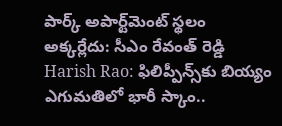పార్క్ అపార్ట్‌మెంట్ స్థలం అక్కర్లేదు: సీఎం రేవంత్ రెడ్డి
Harish Rao: ఫిలిప్పీన్స్‌కు బియ్యం ఎగుమతిలో భారీ స్కాం..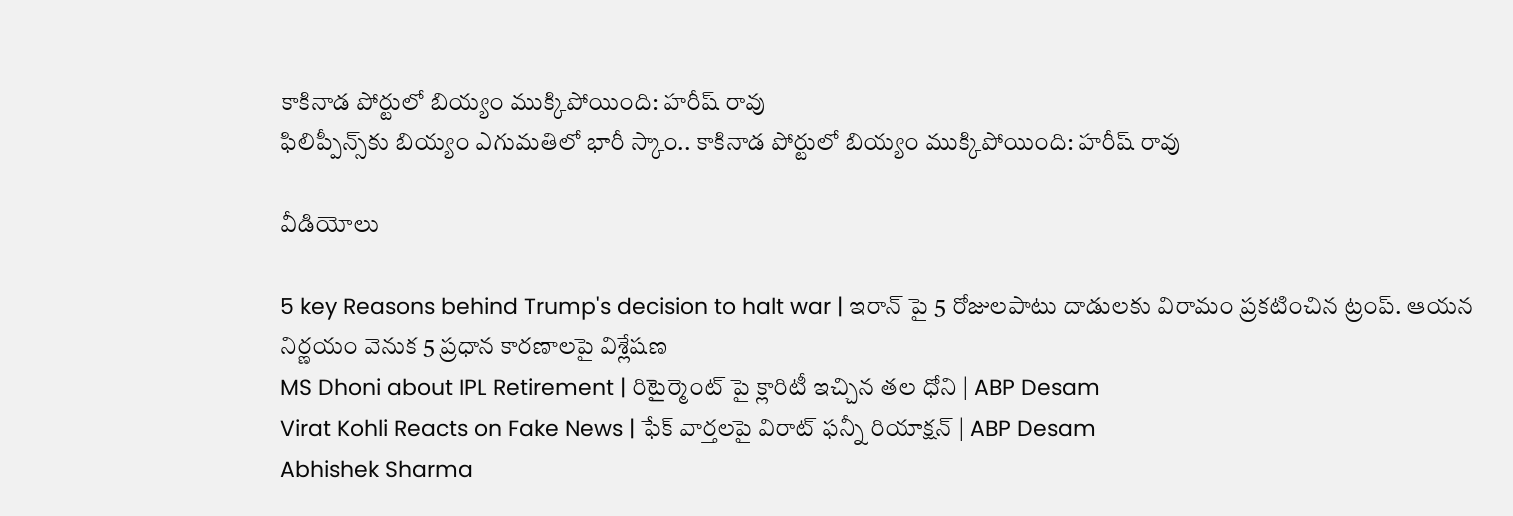కాకినాడ పోర్టులో బియ్యం ముక్కిపోయింది: హరీష్ రావు
ఫిలిప్పీన్స్‌కు బియ్యం ఎగుమతిలో భారీ స్కాం.. కాకినాడ పోర్టులో బియ్యం ముక్కిపోయింది: హరీష్ రావు

వీడియోలు

5 key Reasons behind Trump's decision to halt war | ఇరాన్ పై 5 రోజులపాటు దాడులకు విరామం ప్రకటించిన ట్రంప్. ఆయన నిర్ణయం వెనుక 5 ప్రధాన కారణాలపై విశ్లేషణ
MS Dhoni about IPL Retirement | రిటైర్మెంట్ పై క్లారిటీ ఇచ్చిన తల ధోని | ABP Desam
Virat Kohli Reacts on Fake News | ఫేక్ వార్తలపై విరాట్ ఫన్నీ రియాక్షన్ | ABP Desam
Abhishek Sharma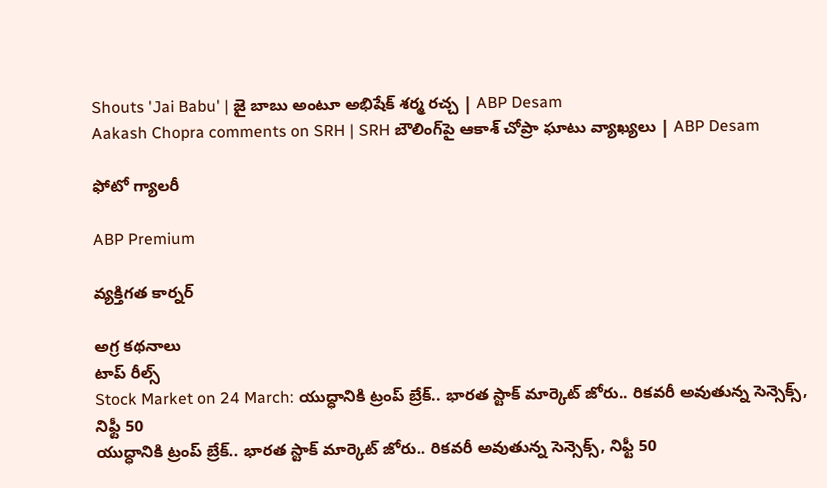Shouts 'Jai Babu' | జై బాబు అంటూ అభిషేక్ శర్మ రచ్చ | ABP Desam
Aakash Chopra comments on SRH | SRH బౌలింగ్‌పై ఆకాశ్ చోప్రా ఘాటు వ్యాఖ్యలు | ABP Desam

ఫోటో గ్యాలరీ

ABP Premium

వ్యక్తిగత కార్నర్

అగ్ర కథనాలు
టాప్ రీల్స్
Stock Market on 24 March: యుద్ధానికి ట్రంప్ బ్రేక్.. భారత స్టాక్ మార్కెట్ జోరు.. రికవరీ అవుతున్న సెన్సెక్స్, నిఫ్టీ 50
యుద్ధానికి ట్రంప్ బ్రేక్.. భారత స్టాక్ మార్కెట్ జోరు.. రికవరీ అవుతున్న సెన్సెక్స్, నిఫ్టీ 50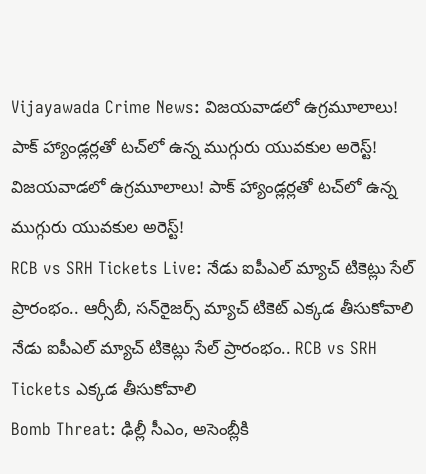Vijayawada Crime News: విజయవాడలో ఉగ్రమూలాలు! పాక్‌ హ్యాండ్లర్లతో టచ్‌లో ఉన్న ముగ్గురు యువకుల అరెస్ట్!
విజయవాడలో ఉగ్రమూలాలు! పాక్‌ హ్యాండ్లర్లతో టచ్‌లో ఉన్న ముగ్గురు యువకుల అరెస్ట్!
RCB vs SRH Tickets Live: నేడు ఐపీఎల్ మ్యాచ్ టికెట్లు సేల్ ప్రారంభం.. ఆర్సీబీ, సన్‌రైజర్స్ మ్యాచ్ టికెట్ ఎక్కడ తీసుకోవాలి
నేడు ఐపీఎల్ మ్యాచ్ టికెట్లు సేల్ ప్రారంభం.. RCB vs SRH Tickets ఎక్కడ తీసుకోవాలి
Bomb Threat: ఢిల్లీ సీఎం, అసెంబ్లీకి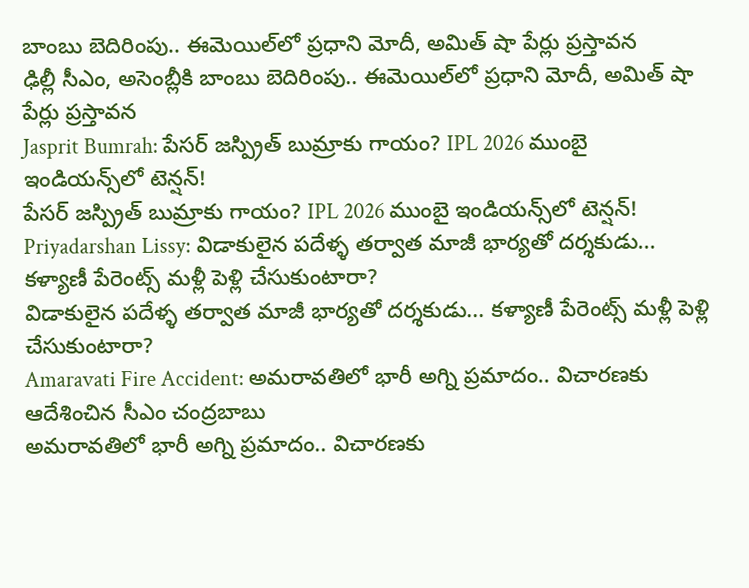బాంబు బెదిరింపు.. ఈమెయిల్‌లో ప్రధాని మోదీ, అమిత్ షా పేర్లు ప్రస్తావన
ఢిల్లీ సీఎం, అసెంబ్లీకి బాంబు బెదిరింపు.. ఈమెయిల్‌లో ప్రధాని మోదీ, అమిత్ షా పేర్లు ప్రస్తావన
Jasprit Bumrah: పేసర్ జస్ప్రిత్ బుమ్రాకు గాయం? IPL 2026 ముంబై ఇండియన్స్‌లో టెన్షన్!
పేసర్ జస్ప్రిత్ బుమ్రాకు గాయం? IPL 2026 ముంబై ఇండియన్స్‌లో టెన్షన్!
Priyadarshan Lissy: విడాకులైన పదేళ్ళ తర్వాత మాజీ భార్యతో దర్శకుడు... కళ్యాణీ పేరెంట్స్‌ మళ్లీ పెళ్లి చేసుకుంటారా?
విడాకులైన పదేళ్ళ తర్వాత మాజీ భార్యతో దర్శకుడు... కళ్యాణీ పేరెంట్స్‌ మళ్లీ పెళ్లి చేసుకుంటారా?
Amaravati Fire Accident: అమరావతిలో భారీ అగ్ని ప్రమాదం.. విచారణకు ఆదేశించిన సీఎం చంద్రబాబు
అమరావతిలో భారీ అగ్ని ప్రమాదం.. విచారణకు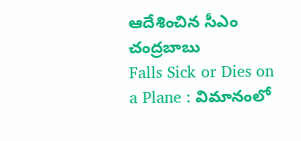ఆదేశించిన సీఎం చంద్రబాబు
Falls Sick or Dies on a Plane : విమానంలో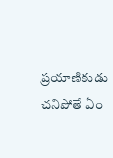ప్రయాణికుడు చనిపోతే ఏం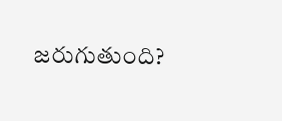జరుగుతుంది?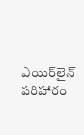ఎయిర్‌లైన్ పరిహారం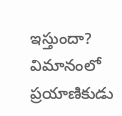ఇస్తుందా?
విమానంలో ప్రయాణికుడు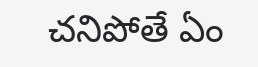చనిపోతే ఏం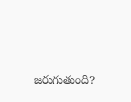జరుగుతుంది?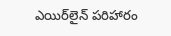ఎయిర్‌లైన్ పరిహారం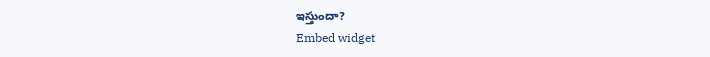ఇస్తుందా?
Embed widget